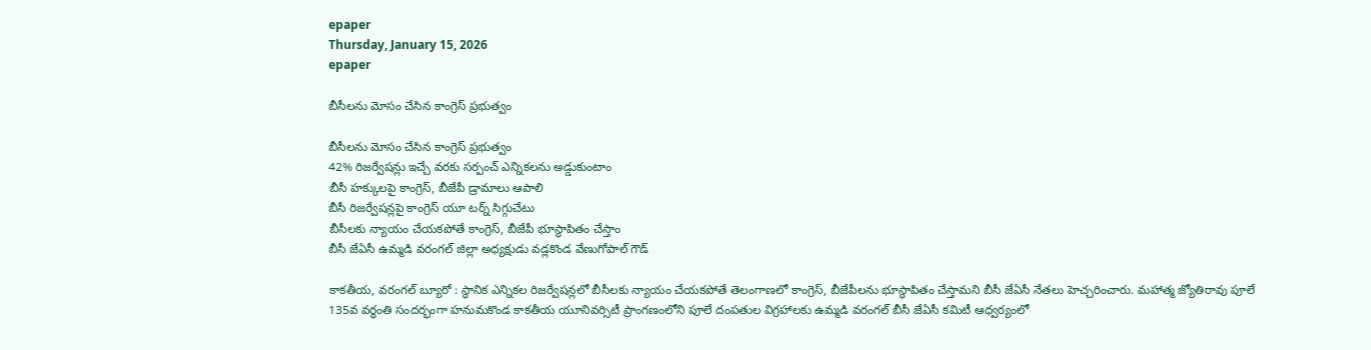epaper
Thursday, January 15, 2026
epaper

బీసీలను మోసం చేసిన కాంగ్రెస్ ప్రభుత్వం

బీసీలను మోసం చేసిన కాంగ్రెస్ ప్రభుత్వం
42% రిజర్వేషన్లు ఇచ్చే వరకు సర్పంచ్ ఎన్నికలను అడ్డుకుంటాం
బీసీ హక్కులపై కాంగ్రెస్‌, బీజేపీ డ్రామాలు ఆపాలి
బీసీ రిజర్వేషన్లపై కాంగ్రెస్ యూ టర్న్ సిగ్గుచేటు
బీసీలకు న్యాయం చేయకపోతే కాంగ్రెస్, బీజేపీ భూస్థాపితం చేస్తాం
బీసీ జేఏసీ ఉమ్మడి వరంగల్ జిల్లా అధ్యక్షుడు వడ్లకొండ వేణుగోపాల్ గౌడ్

కాకతీయ, వరంగల్ బ్యూరో : స్థానిక ఎన్నిక‌ల రిజ‌ర్వేష‌న్లలో బీసీలకు న్యాయం చేయకపోతే తెలంగాణలో కాంగ్రెస్, బీజేపీలను భూస్థాపితం చేస్తామ‌ని బీసీ జేఏసీ నేత‌లు హెచ్చ‌రించారు. మహాత్మ జ్యోతిరావు పూలే 135వ వర్ధంతి సందర్భంగా హనుమకొండ కాకతీయ యూనివర్సిటీ ప్రాంగణంలోని పూలే దంపతుల విగ్రహాలకు ఉమ్మడి వరంగల్ బీసీ జేఏసీ కమిటీ ఆధ్వర్యంలో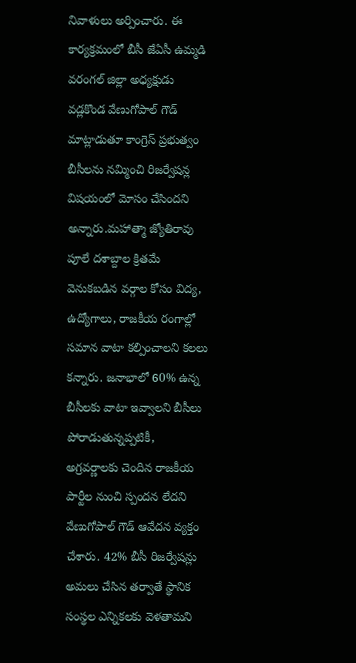నివాళులు అర్పించారు. ఈ కార్యక్రమంలో బీసీ జేఏసీ ఉమ్మడి వరంగల్ జిల్లా అధ్యక్షుడు వడ్లకొండ వేణుగోపాల్ గౌడ్ మాట్లాడుతూ కాంగ్రెస్ ప్రభుత్వం బీసీలను నమ్మించి రిజర్వేషన్ల విషయంలో మోసం చేసిందని అన్నారు.మహాత్మా జ్యోతిరావు పూలే దశాబ్దాల క్రితమే వెనుకబడిన వర్గాల కోసం విద్య, ఉద్యోగాలు, రాజకీయ రంగాల్లో సమాన వాటా కల్పించాలని కలలు కన్నారు. జనాభాలో 60% ఉన్న బీసీలకు వాటా ఇవ్వాలని బీసీలు పోరాడుతున్నప్పటికీ, అగ్రవర్ణాలకు చెందిన రాజకీయ పార్టీల నుంచి స్పందన లేదని వేణుగోపాల్ గౌడ్ ఆవేదన వ్యక్తం చేశారు. 42% బీసీ రిజర్వేషన్లు అమలు చేసిన తర్వాతే స్థానిక సంస్థల ఎన్నికలకు వెళతామని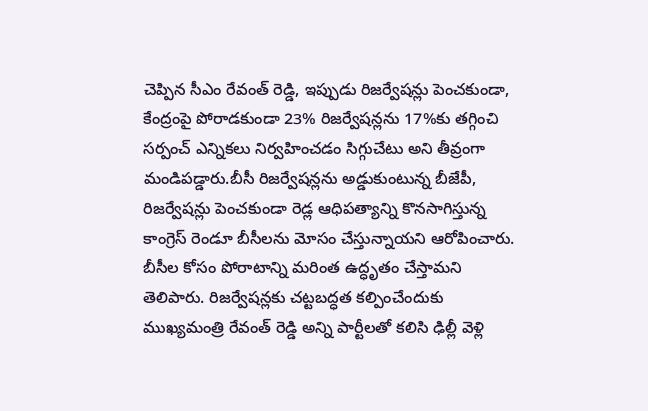చెప్పిన సీఎం రేవంత్ రెడ్డి, ఇప్పుడు రిజర్వేషన్లు పెంచకుండా, కేంద్రంపై పోరాడకుండా 23% రిజర్వేషన్లను 17%కు తగ్గించి సర్పంచ్ ఎన్నికలు నిర్వహించడం సిగ్గుచేటు అని తీవ్రంగా మండిపడ్డారు.బీసీ రిజర్వేషన్లను అడ్డుకుంటున్న బీజేపీ, రిజర్వేషన్లు పెంచకుండా రెడ్ల ఆధిపత్యాన్ని కొనసాగిస్తున్న కాంగ్రెస్ రెండూ బీసీలను మోసం చేస్తున్నాయని ఆరోపించారు. బీసీల కోసం పోరాటాన్ని మరింత ఉద్ధృతం చేస్తామని తెలిపారు. రిజర్వేషన్లకు చట్టబద్ధత కల్పించేందుకు ముఖ్యమంత్రి రేవంత్ రెడ్డి అన్ని పార్టీలతో కలిసి ఢిల్లీ వెళ్లి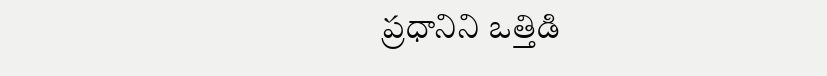ప్రధానిని ఒత్తిడి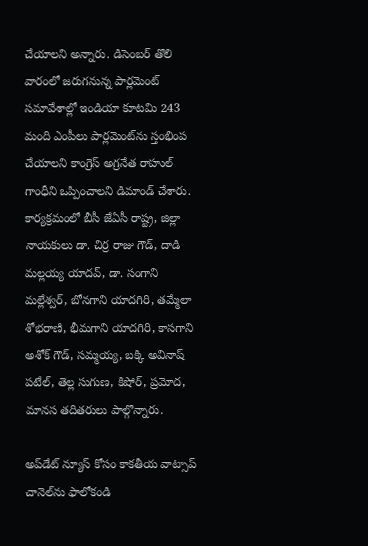చేయాలని అన్నారు. డిసెంబర్ తొలి వారంలో జరుగనున్న పార్లమెంట్ సమావేశాల్లో ఇండియా కూటమి 243 మంది ఎంపీలు పార్లమెంట్‌ను స్తంభింప చేయాలని కాంగ్రెస్ అగ్రనేత రాహుల్ గాంధీని ఒప్పించాలని డిమాండ్ చేశారు. కార్యక్రమంలో బీసీ జేఏసీ రాష్ట్ర, జిల్లా నాయకులు డా. చిర్ర రాజు గౌడ్, దాడి మల్లయ్య యాదవ్, డా. సంగాని మల్లేశ్వర్, బోనగాని యాదగిరి, తమ్మేలా శోభరాణి, భీమగాని యాదగిరి, కాసగాని అశోక్ గౌడ్, సమ్మయ్య, బక్కి అవినాష్ పటేల్, తెల్ల సుగుణ, కిషోర్, ప్రమోద, మానస తదితరులు పాల్గొన్నారు.

అప్‌డేట్ న్యూస్ కోసం కాక‌తీయ వాట్సాప్ చానెల్‌ను ఫాలోకండి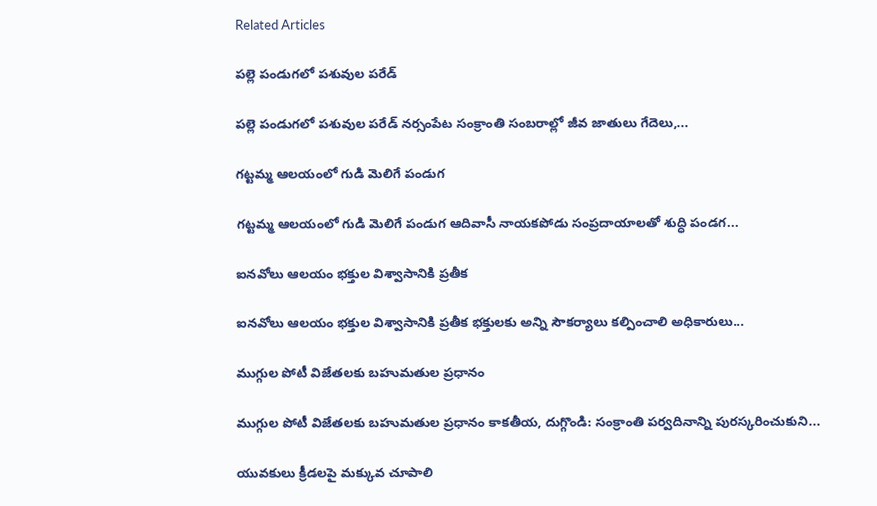Related Articles

పల్లె పండుగలో పశువుల పరేడ్‌

పల్లె పండుగలో పశువుల పరేడ్‌ నర్సంపేట సంక్రాంతి సంబరాల్లో జీవ జాతులు గేదెలు,...

గట్టమ్మ ఆల‌యంలో గుడి మెలిగే పండుగ‌

గట్టమ్మ ఆల‌యంలో గుడి మెలిగే పండుగ‌ ఆదివాసీ నాయకపోడు సంప్రదాయాలతో శుద్ధి పండగ...

ఐనవోలు ఆలయం భక్తుల విశ్వాసానికి ప్రతీక

ఐనవోలు ఆలయం భక్తుల విశ్వాసానికి ప్రతీక భక్తులకు అన్ని సౌకర్యాలు కల్పించాలి అధికారులు...

ముగ్గుల పోటీ విజేతలకు బహుమతుల ప్రధానం

ముగ్గుల పోటీ విజేతలకు బహుమతుల ప్రధానం కాకతీయ, దుగ్గొండి: సంక్రాంతి పర్వదినాన్ని పురస్కరించుకుని...

యువకులు క్రీడలపై మక్కువ చూపాలి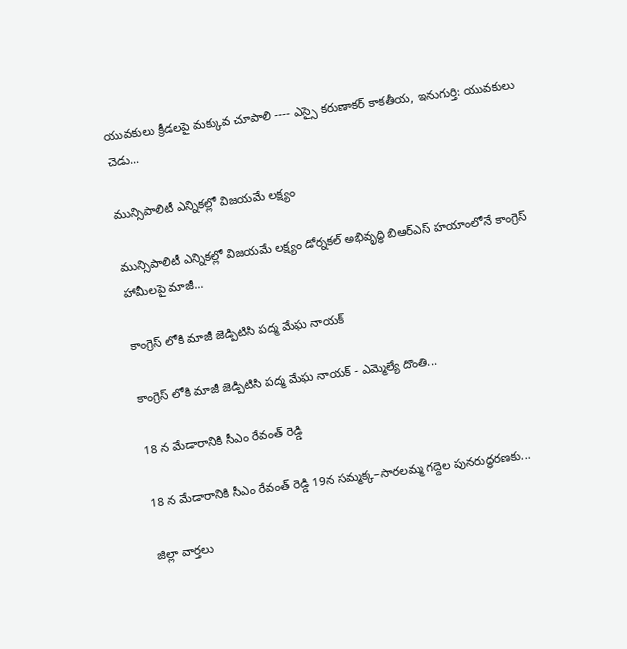యువకులు క్రీడలపై మక్కువ చూపాలి ---- ఎస్సై కరుణాకర్ కాకతీయ, ఇనుగుర్తి: యువకులు చెడు...

మున్సిపాలిటీ ఎన్నికల్లో విజయమే లక్ష్యం

మున్సిపాలిటీ ఎన్నికల్లో విజయమే లక్ష్యం డోర్నకల్ అభివృద్ధి బిఆర్ఎస్ హయాంలోనే కాంగ్రెస్ హామీలపై మాజీ...

కాంగ్రెస్ లోకి మాజీ జెడ్పిటిసి పద్మ మేఘ నాయక్

కాంగ్రెస్ లోకి మాజీ జెడ్పిటిసి పద్మ మేఘ నాయక్ - ఎమ్మెల్యే దొంతి...

18 న మేడారానికి సీఎం రేవంత్ రెడ్డి

18 న మేడారానికి సీఎం రేవంత్ రెడ్డి 19న సమ్మక్క–సారలమ్మ గద్దెల పునరుద్ధరణకు...

జిల్లా వార్త‌లు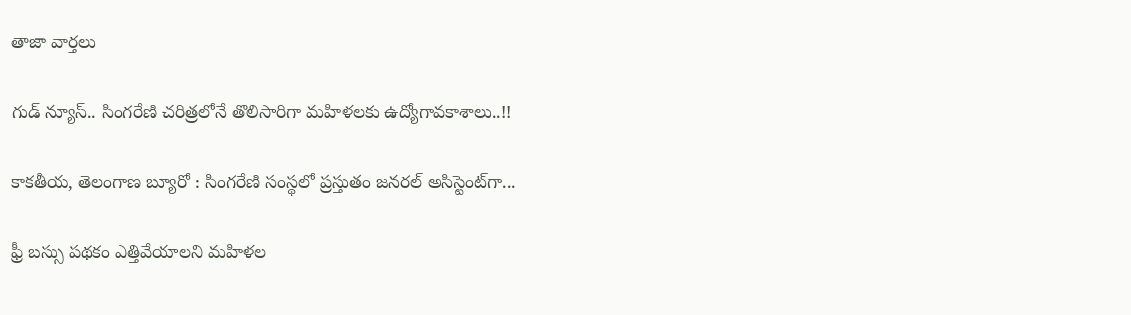తాజా వార్త‌లు

గుడ్ న్యూస్.. సింగరేణి చరిత్రలోనే తొలిసారిగా మ‌హిళ‌ల‌కు ఉద్యోగావ‌కాశాలు..!!

కాక‌తీయ‌, తెలంగాణ బ్యూరో : సింగరేణి సంస్థలో ప్రస్తుతం జనరల్ అసిస్టెంట్‌గా...

ఫ్రీ బస్సు పథకం ఎత్తివేయాలని మహిళల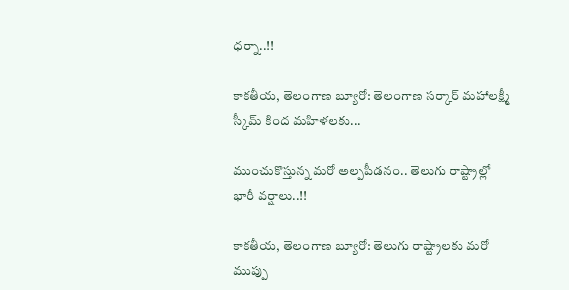ధర్నా..!!

కాకతీయ, తెలంగాణ బ్యూరో: తెలంగాణ సర్కార్ మహాలక్ష్మీ స్కీమ్ కింద మహిళలకు...

ముంచుకొస్తున్న మరో అల్పపీడనం.. తెలుగు రాష్ట్రాల్లో భారీ వర్షాలు..!!

కాకతీయ, తెలంగాణ బ్యూరో: తెలుగు రాష్ట్రాలకు మరో ముప్పు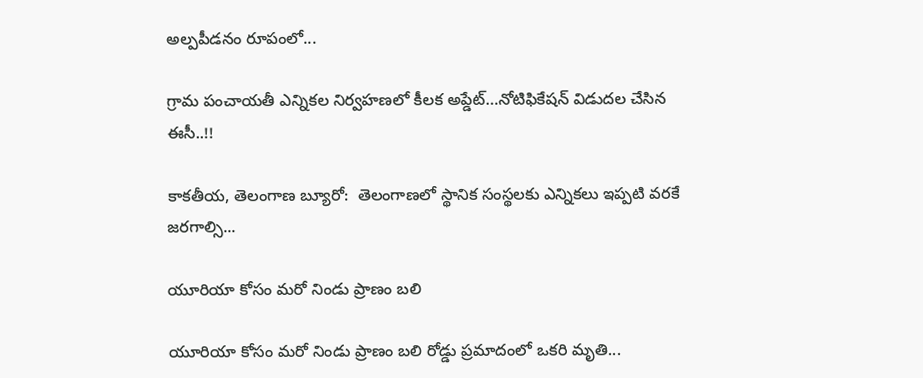అల్పపీడనం రూపంలో...

గ్రామ పంచాయ‌తీ ఎన్నిక‌ల నిర్వ‌హ‌ణ‌లో కీల‌క అప్డేట్‌…నోటిఫికేషన్ విడుదల చేసిన ఈసీ..!!

కాకతీయ, తెలంగాణ బ్యూరో:  తెలంగాణలో స్థానిక సంస్థలకు ఎన్నికలు ఇప్పటి వరకే జరగాల్సి...

యూరియా కోసం మరో నిండు ప్రాణం బలి

యూరియా కోసం మరో నిండు ప్రాణం బలి రోడ్డు ప్రమాదంలో ఒకరి మృతి...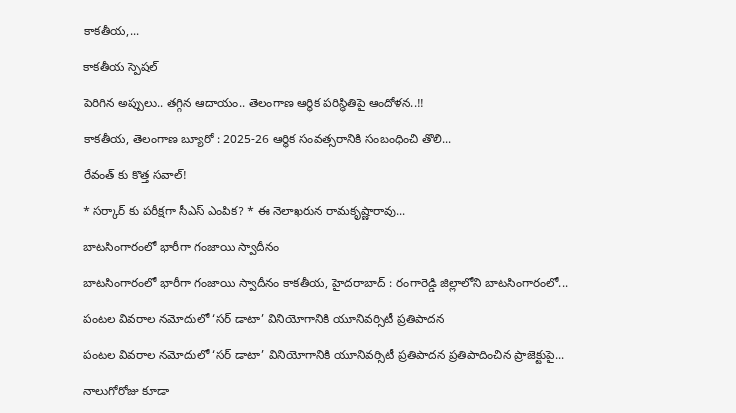కాకతీయ,...

కాక‌తీయ స్పెష‌ల్‌

పెరిగిన అప్పులు.. తగ్గిన ఆదాయం.. తెలంగాణ ఆర్థిక పరిస్థితిపై ఆందోళన..!!

కాకతీయ, తెలంగాణ బ్యూరో : 2025-26 ఆర్థిక సంవత్సరానికి సంబంధించి తొలి...

రేవంత్ కు కొత్త సవాల్!

* సర్కార్ కు పరీక్షగా సీఎస్ ఎంపిక? * ఈ నెలాఖరున రామకృష్ణారావు...

బాటసింగారంలో భారీగా గంజాయి స్వాదీనం

బాటసింగారంలో భారీగా గంజాయి స్వాదీనం కాక‌తీయ‌, హైదరాబాద్ : రంగారెడ్డి జిల్లాలోని బాటసింగారంలో...

పంటల వివరాల నమోదులో ‘సర్ డాటా’ వినియోగానికి యూనివర్సిటీ ప్రతిపాదన

పంటల వివరాల నమోదులో ‘సర్ డాటా’ వినియోగానికి యూనివర్సిటీ ప్రతిపాదన ప్రతిపాదించిన ప్రాజెక్టుపై...

నాలుగోరోజు కూడా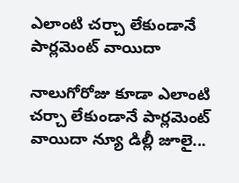ఎలాంటి చర్చా లేకుండానే పార్లమెంట్ వాయిదా

నాలుగోరోజు కూడా ఎలాంటి చర్చా లేకుండానే పార్లమెంట్ వాయిదా న్యూ డిల్లీ జూలై...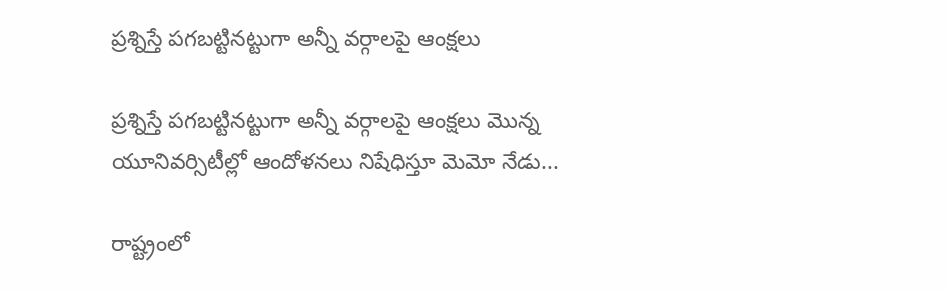ప్రశ్నిస్తే పగబట్టినట్టుగా అన్నీ వర్గాలపై ఆంక్షలు

ప్రశ్నిస్తే పగబట్టినట్టుగా అన్నీ వర్గాలపై ఆంక్షలు మొన్న యూనివర్సిటీల్లో ఆందోళనలు నిషేధిస్తూ మెమో నేడు...

రాష్ట్రంలో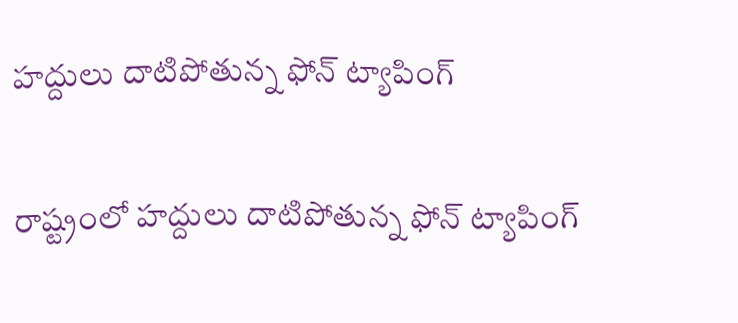హద్దులు దాటిపోతున్న ఫోన్‌ ట్యాపింగ్‌

రాష్ట్రంలో హద్దులు దాటిపోతున్న ఫోన్‌ ట్యాపింగ్‌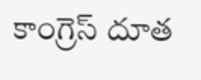కాంగ్రెస్‌ దూత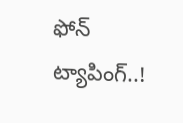ఫోన్‌ ట్యాపింగ్‌..!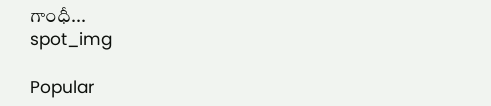గాంధీ...
spot_img

Popular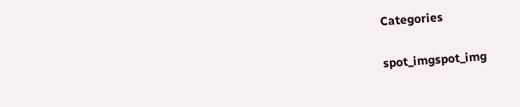Categories

spot_imgspot_img